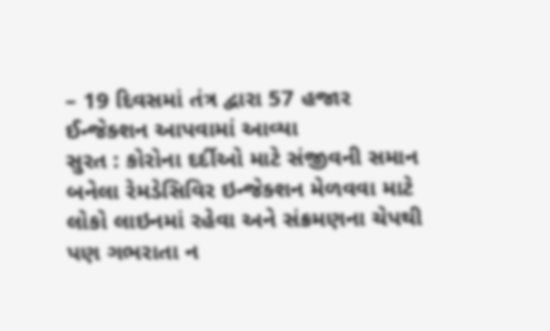– 19 દિવસમાં તંત્ર દ્વારા 57 હજાર ઈન્જેક્શન આપવામાં આવ્યા
સુરત : કોરોના દર્દીઓ માટે સંજીવની સમાન બનેલા રેમડેસિવિર ઇન્જેક્શન મેળવવા માટે લોકો લાઇનમાં રહેવા અને સંક્રમણના ચેપથી પણ ગભરાતા ન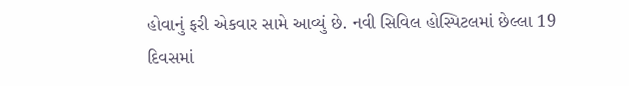હોવાનું ફરી એકવાર સામે આવ્યું છે. નવી સિવિલ હોસ્પિટલમાં છેલ્લા 19 દિવસમાં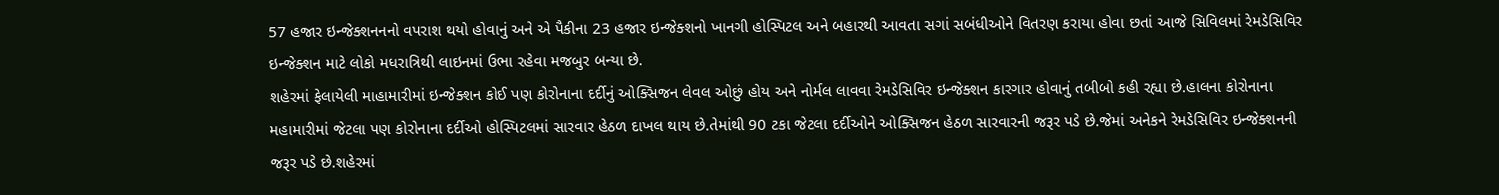57 હજાર ઇન્જેક્શનનનો વપરાશ થયો હોવાનું અને એ પૈકીના 23 હજાર ઇન્જેક્શનો ખાનગી હોસ્પિટલ અને બહારથી આવતા સગાં સબંધીઓને વિતરણ કરાયા હોવા છતાં આજે સિવિલમાં રેમડેસિવિર ઇન્જેક્શન માટે લોકો મધરાત્રિથી લાઇનમાં ઉભા રહેવા મજબુર બન્યા છે.
શહેરમાં ફેલાયેલી માહામારીમાં ઇન્જેક્શન કોઈ પણ કોરોનાના દર્દીનું ઓક્સિજન લેવલ ઓછું હોય અને નોર્મલ લાવવા રેમડેસિવિર ઇન્જેક્શન કારગાર હોવાનું તબીબો કહી રહ્યા છે.હાલના કોરોનાના મહામારીમાં જેટલા પણ કોરોનાના દર્દીઓ હોસ્પિટલમાં સારવાર હેઠળ દાખલ થાય છે.તેમાંથી 90 ટકા જેટલા દર્દીઓને ઓક્સિજન હેઠળ સારવારની જરૂર પડે છે.જેમાં અનેકને રેમડેસિવિર ઇન્જેક્શનની જરૂર પડે છે.શહેરમાં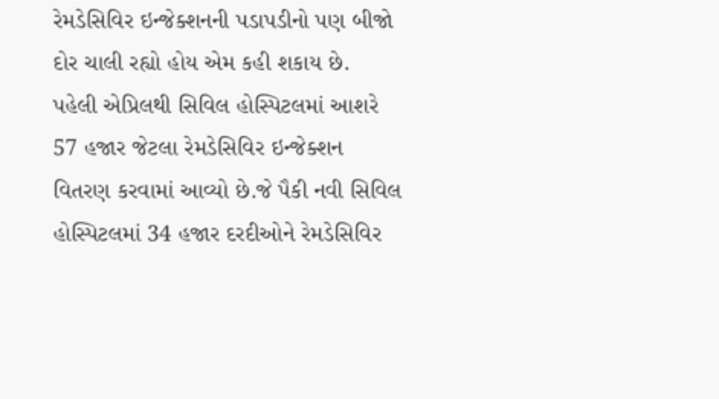રેમડેસિવિર ઇન્જેક્શનની પડાપડીનો પણ બીજો દોર ચાલી રહ્યો હોય એમ કહી શકાય છે.
પહેલી એપ્રિલથી સિવિલ હોસ્પિટલમાં આશરે 57 હજાર જેટલા રેમડેસિવિર ઇન્જેક્શન વિતરણ કરવામાં આવ્યો છે.જે પૈકી નવી સિવિલ હોસ્પિટલમાં 34 હજાર દરદીઓને રેમડેસિવિર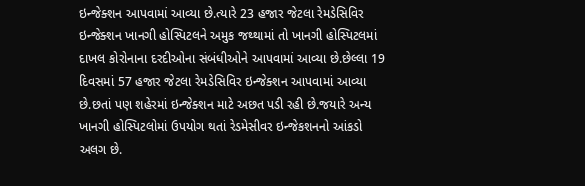ઇન્જેક્શન આપવામાં આવ્યા છે.ત્યારે 23 હજાર જેટલા રેમડેસિવિર ઇન્જેક્શન ખાનગી હોસ્પિટલને અમુક જથ્થામાં તો ખાનગી હોસ્પિટલમાં દાખલ કોરોનાના દરદીઓના સંબંધીઓને આપવામાં આવ્યા છે.છેલ્લા 19 દિવસમાં 57 હજાર જેટલા રેમડેસિવિર ઇન્જેક્શન આપવામાં આવ્યા છે.છતાં પણ શહેરમાં ઇન્જેક્શન માટે અછત પડી રહી છે.જયારે અન્ય ખાનગી હોસ્પિટલોમાં ઉપયોગ થતાં રેડમેસીવર ઇન્જેકશનનો આંકડો અલગ છે.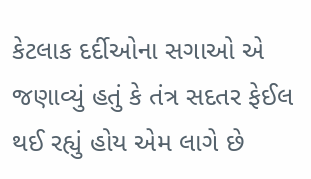કેટલાક દર્દીઓના સગાઓ એ જણાવ્યું હતું કે તંત્ર સદતર ફેઈલ થઈ રહ્યું હોય એમ લાગે છે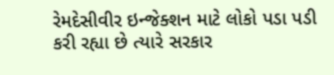રેમદેસીવીર ઇન્જેક્શન માટે લોકો પડા પડી કરી રહ્યા છે ત્યારે સરકાર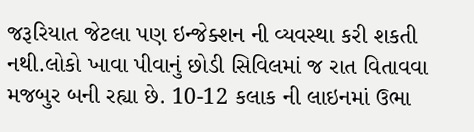જરૂરિયાત જેટલા પણ ઇન્જેક્શન ની વ્યવસ્થા કરી શકતી નથી.લોકો ખાવા પીવાનું છોડી સિવિલમાં જ રાત વિતાવવા મજબુર બની રહ્યા છે. 10-12 કલાક ની લાઇનમાં ઉભા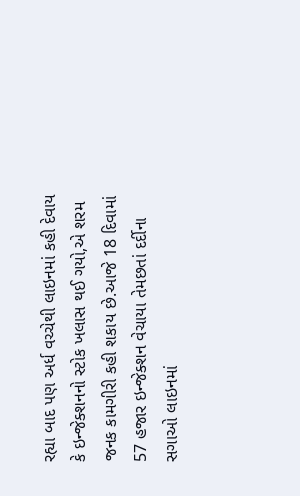રહ્યા બાદ પણ અર્ધ વચ્ચેથી લાઇનમાં કહી દેવાય કે ઇન્જેક્શનનો સ્ટોક ખલાસ થઈ ગયો,એ શરમ જનક કામગીરી કહી શકાય છે.આજે 18 દિવામાં 57 હજાર ઇન્જેક્શન વેચાયા તેમછતાં દર્દીના સગાઓ લાઇનમાં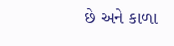છે અને કાળા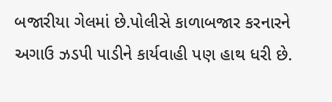બજારીયા ગેલમાં છે.પોલીસે કાળાબજાર કરનારને અગાઉ ઝડપી પાડીને કાર્યવાહી પણ હાથ ધરી છે.